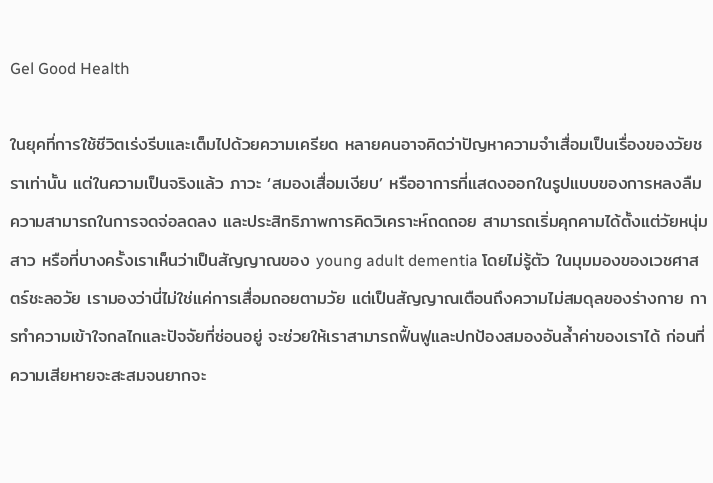Gel Good Health

ในยุคที่การใช้ชีวิตเร่งรีบและเต็มไปด้วยความเครียด หลายคนอาจคิดว่าปัญหาความจำเสื่อมเป็นเรื่องของวัยชราเท่านั้น แต่ในความเป็นจริงแล้ว ภาวะ ‘สมองเสื่อมเงียบ’ หรืออาการที่แสดงออกในรูปแบบของการหลงลืม ความสามารถในการจดจ่อลดลง และประสิทธิภาพการคิดวิเคราะห์ถดถอย สามารถเริ่มคุกคามได้ตั้งแต่วัยหนุ่มสาว หรือที่บางครั้งเราเห็นว่าเป็นสัญญาณของ young adult dementia โดยไม่รู้ตัว ในมุมมองของเวชศาสตร์ชะลอวัย เรามองว่านี่ไม่ใช่แค่การเสื่อมถอยตามวัย แต่เป็นสัญญาณเตือนถึงความไม่สมดุลของร่างกาย การทำความเข้าใจกลไกและปัจจัยที่ซ่อนอยู่ จะช่วยให้เราสามารถฟื้นฟูและปกป้องสมองอันล้ำค่าของเราได้ ก่อนที่ความเสียหายจะสะสมจนยากจะ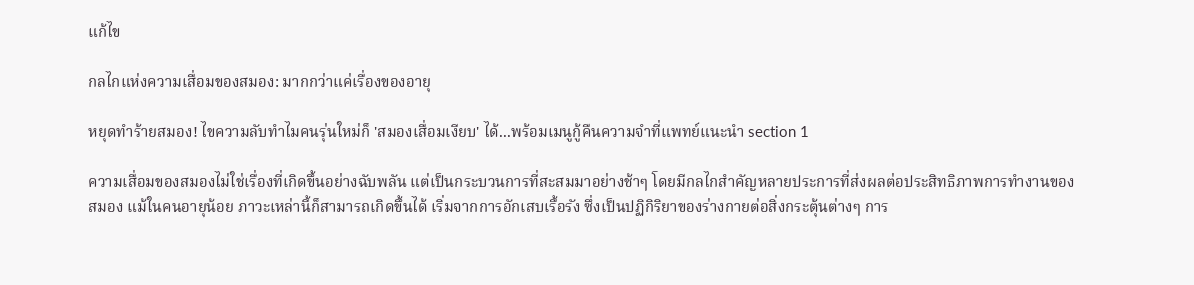แก้ไข

กลไกแห่งความเสื่อมของสมอง: มากกว่าแค่เรื่องของอายุ

หยุดทำร้ายสมอง! ไขความลับทำไมคนรุ่นใหม่ก็ 'สมองเสื่อมเงียบ' ได้...พร้อมเมนูกู้คืนความจำที่แพทย์แนะนำ section 1

ความเสื่อมของสมองไม่ใช่เรื่องที่เกิดขึ้นอย่างฉับพลัน แต่เป็นกระบวนการที่สะสมมาอย่างช้าๆ โดยมีกลไกสำคัญหลายประการที่ส่งผลต่อประสิทธิภาพการทำงานของสมอง แม้ในคนอายุน้อย ภาวะเหล่านี้ก็สามารถเกิดขึ้นได้ เริ่มจากการอักเสบเรื้อรัง ซึ่งเป็นปฏิกิริยาของร่างกายต่อสิ่งกระตุ้นต่างๆ การ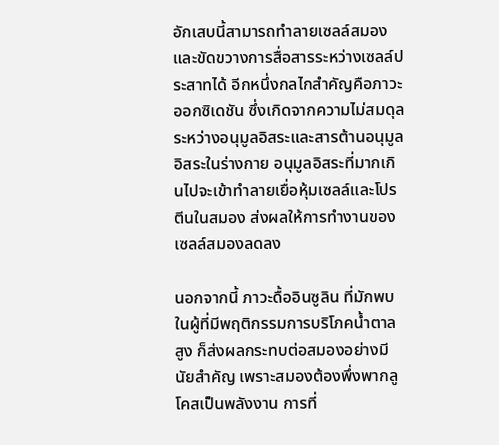อักเสบนี้สามารถทำลายเซลล์สมองและขัดขวางการสื่อสารระหว่างเซลล์ประสาทได้ อีกหนึ่งกลไกสำคัญคือภาวะออกซิเดชัน ซึ่งเกิดจากความไม่สมดุลระหว่างอนุมูลอิสระและสารต้านอนุมูลอิสระในร่างกาย อนุมูลอิสระที่มากเกินไปจะเข้าทำลายเยื่อหุ้มเซลล์และโปรตีนในสมอง ส่งผลให้การทำงานของเซลล์สมองลดลง

นอกจากนี้ ภาวะดื้ออินซูลิน ที่มักพบในผู้ที่มีพฤติกรรมการบริโภคน้ำตาลสูง ก็ส่งผลกระทบต่อสมองอย่างมีนัยสำคัญ เพราะสมองต้องพึ่งพากลูโคสเป็นพลังงาน การที่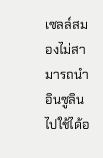เซลล์สมองไม่สามารถนำอินซูลินไปใช้ได้อ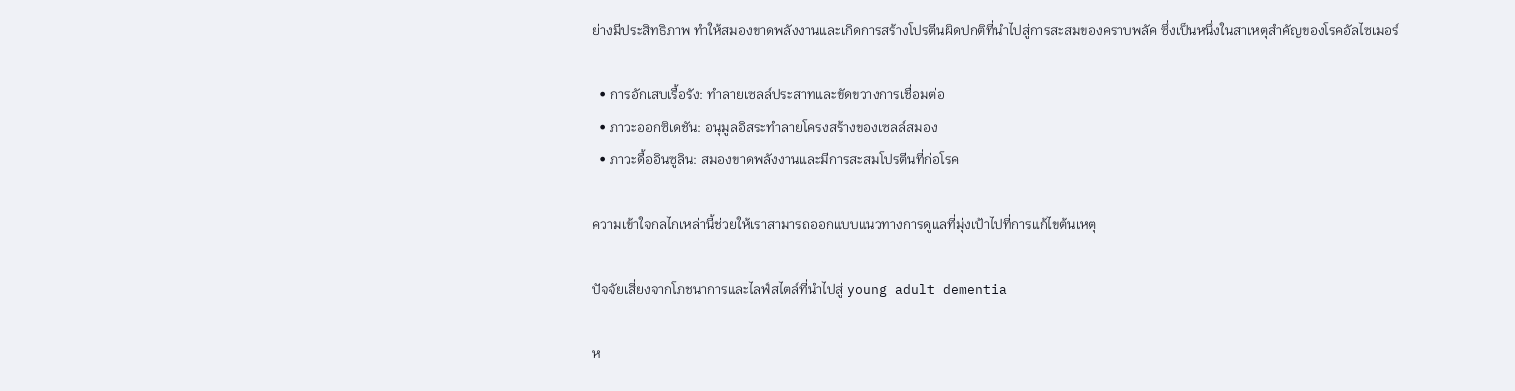ย่างมีประสิทธิภาพ ทำให้สมองขาดพลังงานและเกิดการสร้างโปรตีนผิดปกติที่นำไปสู่การสะสมของคราบพลัค ซึ่งเป็นหนึ่งในสาเหตุสำคัญของโรคอัลไซเมอร์

  • การอักเสบเรื้อรัง: ทำลายเซลล์ประสาทและขัดขวางการเชื่อมต่อ
  • ภาวะออกซิเดชัน: อนุมูลอิสระทำลายโครงสร้างของเซลล์สมอง
  • ภาวะดื้ออินซูลิน: สมองขาดพลังงานและมีการสะสมโปรตีนที่ก่อโรค

ความเข้าใจกลไกเหล่านี้ช่วยให้เราสามารถออกแบบแนวทางการดูแลที่มุ่งเป้าไปที่การแก้ไขต้นเหตุ

ปัจจัยเสี่ยงจากโภชนาการและไลฟ์สไตล์ที่นำไปสู่ young adult dementia

ห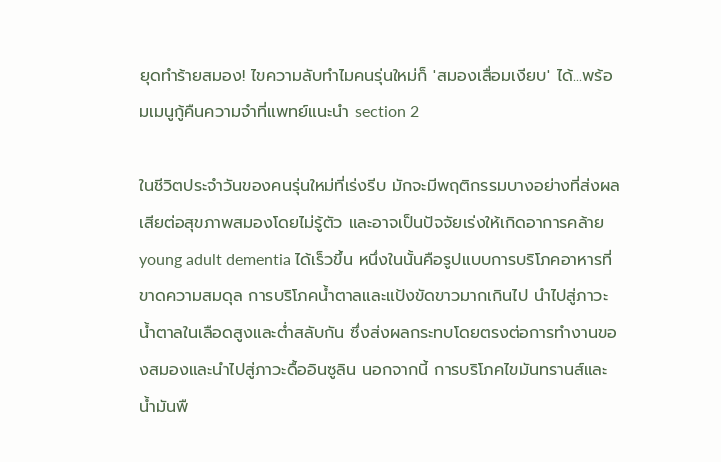ยุดทำร้ายสมอง! ไขความลับทำไมคนรุ่นใหม่ก็ 'สมองเสื่อมเงียบ' ได้...พร้อมเมนูกู้คืนความจำที่แพทย์แนะนำ section 2

ในชีวิตประจำวันของคนรุ่นใหม่ที่เร่งรีบ มักจะมีพฤติกรรมบางอย่างที่ส่งผลเสียต่อสุขภาพสมองโดยไม่รู้ตัว และอาจเป็นปัจจัยเร่งให้เกิดอาการคล้าย young adult dementia ได้เร็วขึ้น หนึ่งในนั้นคือรูปแบบการบริโภคอาหารที่ขาดความสมดุล การบริโภคน้ำตาลและแป้งขัดขาวมากเกินไป นำไปสู่ภาวะน้ำตาลในเลือดสูงและต่ำสลับกัน ซึ่งส่งผลกระทบโดยตรงต่อการทำงานของสมองและนำไปสู่ภาวะดื้ออินซูลิน นอกจากนี้ การบริโภคไขมันทรานส์และน้ำมันพื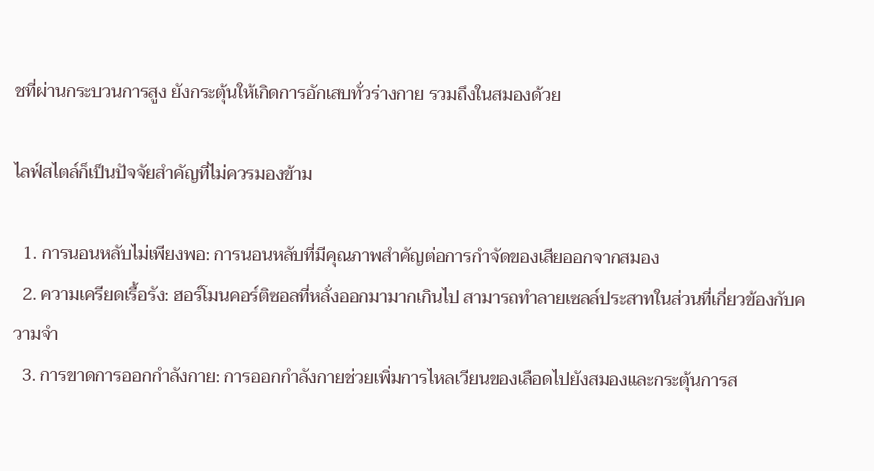ชที่ผ่านกระบวนการสูง ยังกระตุ้นให้เกิดการอักเสบทั่วร่างกาย รวมถึงในสมองด้วย

ไลฟ์สไตล์ก็เป็นปัจจัยสำคัญที่ไม่ควรมองข้าม

  1. การนอนหลับไม่เพียงพอ: การนอนหลับที่มีคุณภาพสำคัญต่อการกำจัดของเสียออกจากสมอง
  2. ความเครียดเรื้อรัง: ฮอร์โมนคอร์ติซอลที่หลั่งออกมามากเกินไป สามารถทำลายเซลล์ประสาทในส่วนที่เกี่ยวข้องกับความจำ
  3. การขาดการออกกำลังกาย: การออกกำลังกายช่วยเพิ่มการไหลเวียนของเลือดไปยังสมองและกระตุ้นการส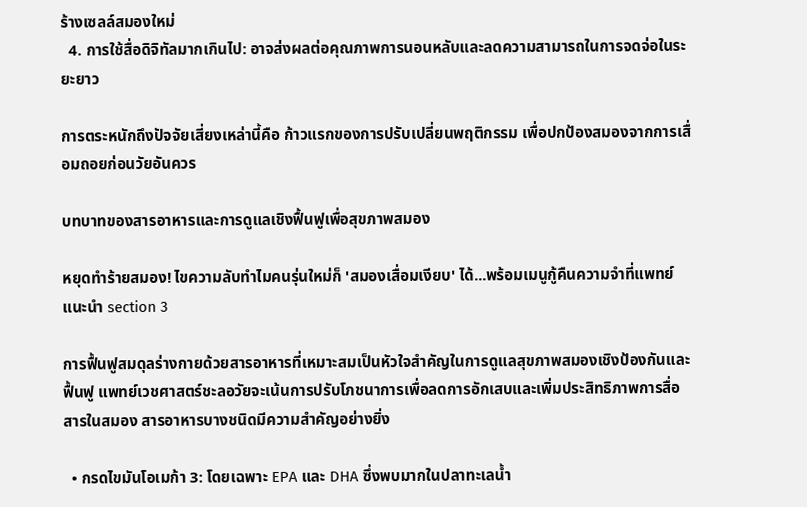ร้างเซลล์สมองใหม่
  4. การใช้สื่อดิจิทัลมากเกินไป: อาจส่งผลต่อคุณภาพการนอนหลับและลดความสามารถในการจดจ่อในระยะยาว

การตระหนักถึงปัจจัยเสี่ยงเหล่านี้คือ ก้าวแรกของการปรับเปลี่ยนพฤติกรรม เพื่อปกป้องสมองจากการเสื่อมถอยก่อนวัยอันควร

บทบาทของสารอาหารและการดูแลเชิงฟื้นฟูเพื่อสุขภาพสมอง

หยุดทำร้ายสมอง! ไขความลับทำไมคนรุ่นใหม่ก็ 'สมองเสื่อมเงียบ' ได้...พร้อมเมนูกู้คืนความจำที่แพทย์แนะนำ section 3

การฟื้นฟูสมดุลร่างกายด้วยสารอาหารที่เหมาะสมเป็นหัวใจสำคัญในการดูแลสุขภาพสมองเชิงป้องกันและฟื้นฟู แพทย์เวชศาสตร์ชะลอวัยจะเน้นการปรับโภชนาการเพื่อลดการอักเสบและเพิ่มประสิทธิภาพการสื่อสารในสมอง สารอาหารบางชนิดมีความสำคัญอย่างยิ่ง

  • กรดไขมันโอเมก้า 3: โดยเฉพาะ EPA และ DHA ซึ่งพบมากในปลาทะเลน้ำ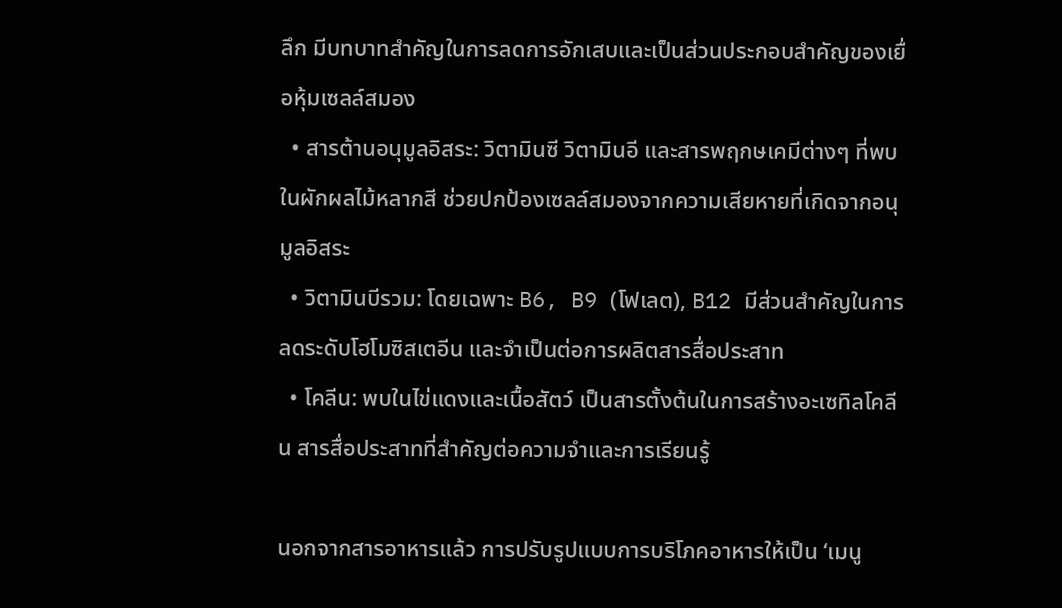ลึก มีบทบาทสำคัญในการลดการอักเสบและเป็นส่วนประกอบสำคัญของเยื่อหุ้มเซลล์สมอง
  • สารต้านอนุมูลอิสระ: วิตามินซี วิตามินอี และสารพฤกษเคมีต่างๆ ที่พบในผักผลไม้หลากสี ช่วยปกป้องเซลล์สมองจากความเสียหายที่เกิดจากอนุมูลอิสระ
  • วิตามินบีรวม: โดยเฉพาะ B6, B9 (โฟเลต), B12 มีส่วนสำคัญในการลดระดับโฮโมซิสเตอีน และจำเป็นต่อการผลิตสารสื่อประสาท
  • โคลีน: พบในไข่แดงและเนื้อสัตว์ เป็นสารตั้งต้นในการสร้างอะเซทิลโคลีน สารสื่อประสาทที่สำคัญต่อความจำและการเรียนรู้

นอกจากสารอาหารแล้ว การปรับรูปแบบการบริโภคอาหารให้เป็น ‘เมนู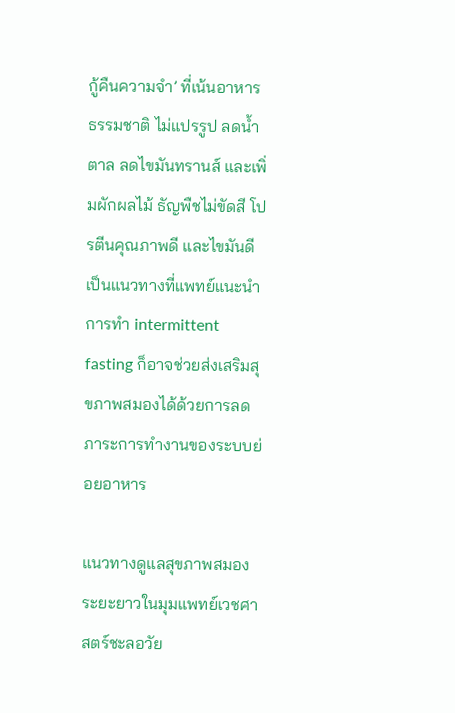กู้คืนความจำ’ ที่เน้นอาหารธรรมชาติ ไม่แปรรูป ลดน้ำตาล ลดไขมันทรานส์ และเพิ่มผักผลไม้ ธัญพืชไม่ขัดสี โปรตีนคุณภาพดี และไขมันดี เป็นแนวทางที่แพทย์แนะนำ การทำ intermittent fasting ก็อาจช่วยส่งเสริมสุขภาพสมองได้ด้วยการลดภาระการทำงานของระบบย่อยอาหาร

แนวทางดูแลสุขภาพสมองระยะยาวในมุมแพทย์เวชศาสตร์ชะลอวัย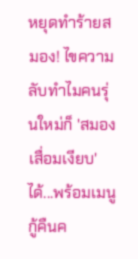หยุดทำร้ายสมอง! ไขความลับทำไมคนรุ่นใหม่ก็ 'สมองเสื่อมเงียบ' ได้...พร้อมเมนูกู้คืนค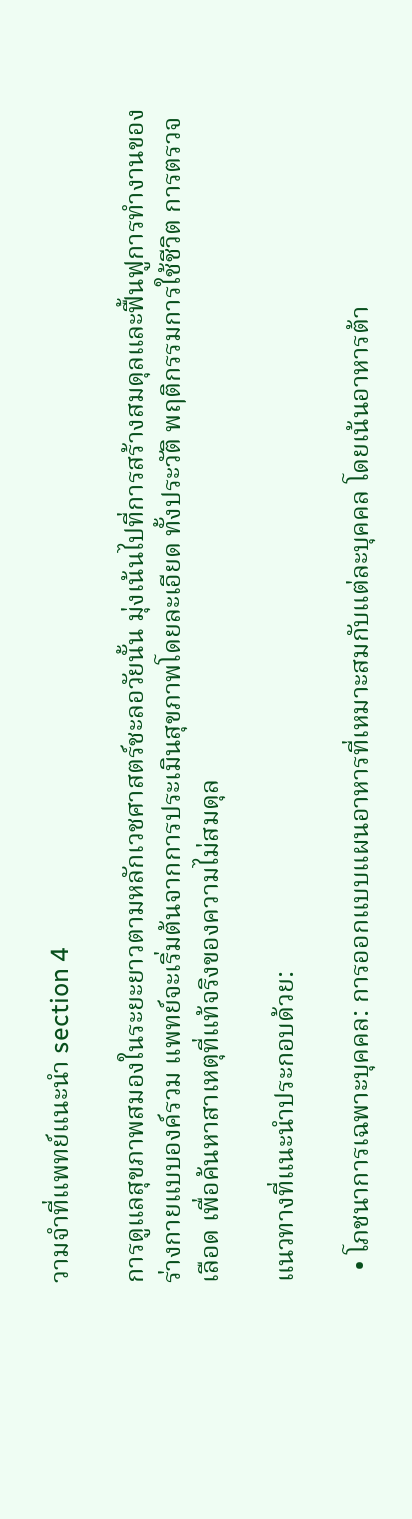วามจำที่แพทย์แนะนำ section 4

การดูแลสุขภาพสมองในระยะยาวตามหลักเวชศาสตร์ชะลอวัยนั้น มุ่งเน้นไปที่การสร้างสมดุลและฟื้นฟูการทำงานของร่างกายแบบองค์รวม แพทย์จะเริ่มต้นจากการประเมินสุขภาพโดยละเอียด ทั้งประวัติ พฤติกรรมการใช้ชีวิต การตรวจเลือด เพื่อค้นหาสาเหตุที่แท้จริงของความไม่สมดุล

แนวทางที่แนะนำประกอบด้วย:

  • โภชนาการเฉพาะบุคคล: การออกแบบแผนอาหารที่เหมาะสมกับแต่ละบุคคล โดยเน้นอาหารต้า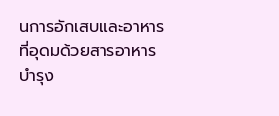นการอักเสบและอาหารที่อุดมด้วยสารอาหารบำรุง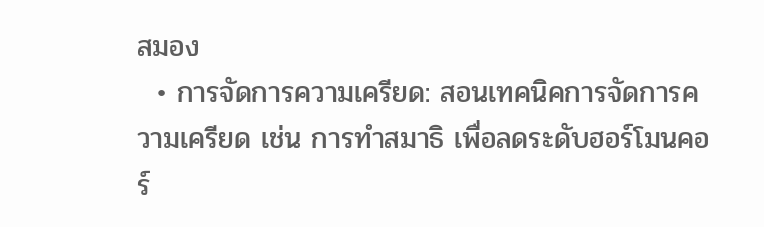สมอง
  • การจัดการความเครียด: สอนเทคนิคการจัดการความเครียด เช่น การทำสมาธิ เพื่อลดระดับฮอร์โมนคอร์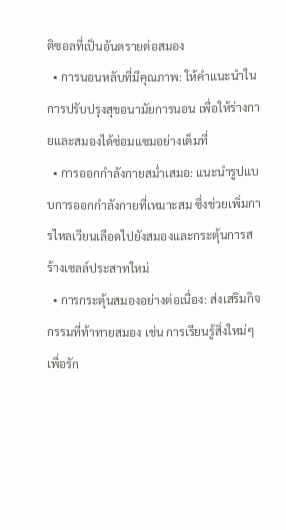ติซอลที่เป็นอันตรายต่อสมอง
  • การนอนหลับที่มีคุณภาพ: ให้คำแนะนำในการปรับปรุงสุขอนามัยการนอน เพื่อให้ร่างกายและสมองได้ซ่อมแซมอย่างเต็มที่
  • การออกกำลังกายสม่ำเสมอ: แนะนำรูปแบบการออกกำลังกายที่เหมาะสม ซึ่งช่วยเพิ่มการไหลเวียนเลือดไปยังสมองและกระตุ้นการสร้างเซลล์ประสาทใหม่
  • การกระตุ้นสมองอย่างต่อเนื่อง: ส่งเสริมกิจกรรมที่ท้าทายสมอง เช่น การเรียนรู้สิ่งใหม่ๆ เพื่อรัก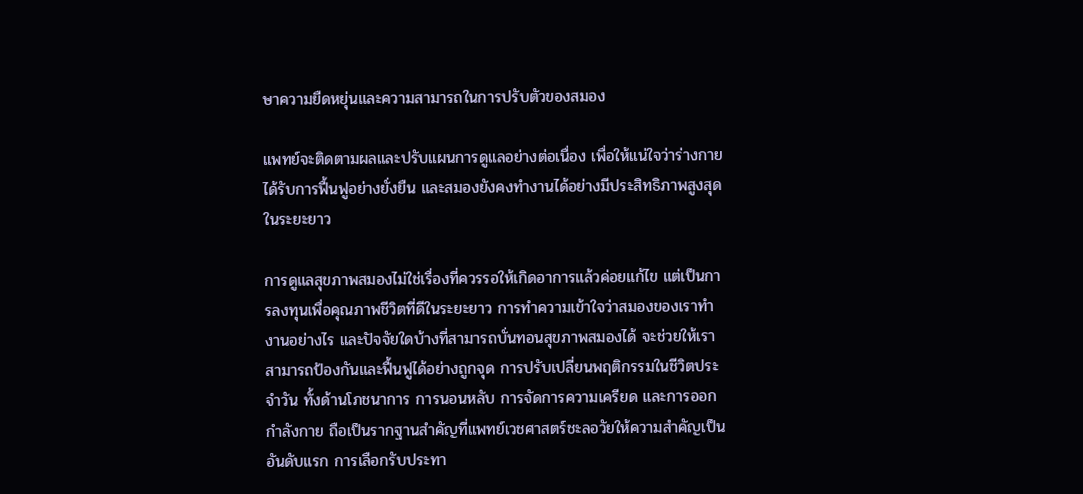ษาความยืดหยุ่นและความสามารถในการปรับตัวของสมอง

แพทย์จะติดตามผลและปรับแผนการดูแลอย่างต่อเนื่อง เพื่อให้แน่ใจว่าร่างกายได้รับการฟื้นฟูอย่างยั่งยืน และสมองยังคงทำงานได้อย่างมีประสิทธิภาพสูงสุดในระยะยาว

การดูแลสุขภาพสมองไม่ใช่เรื่องที่ควรรอให้เกิดอาการแล้วค่อยแก้ไข แต่เป็นการลงทุนเพื่อคุณภาพชีวิตที่ดีในระยะยาว การทำความเข้าใจว่าสมองของเราทำงานอย่างไร และปัจจัยใดบ้างที่สามารถบั่นทอนสุขภาพสมองได้ จะช่วยให้เราสามารถป้องกันและฟื้นฟูได้อย่างถูกจุด การปรับเปลี่ยนพฤติกรรมในชีวิตประจำวัน ทั้งด้านโภชนาการ การนอนหลับ การจัดการความเครียด และการออกกำลังกาย ถือเป็นรากฐานสำคัญที่แพทย์เวชศาสตร์ชะลอวัยให้ความสำคัญเป็นอันดับแรก การเลือกรับประทา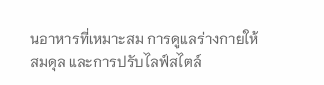นอาหารที่เหมาะสม การดูแลร่างกายให้สมดุล และการปรับไลฟ์สไตล์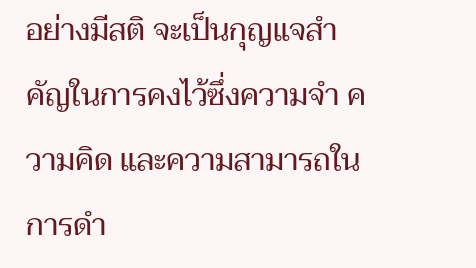อย่างมีสติ จะเป็นกุญแจสำคัญในการคงไว้ซึ่งความจำ ความคิด และความสามารถในการดำ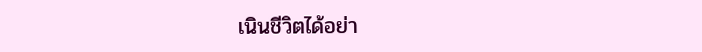เนินชีวิตได้อย่า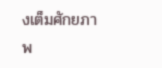งเต็มศักยภาพ